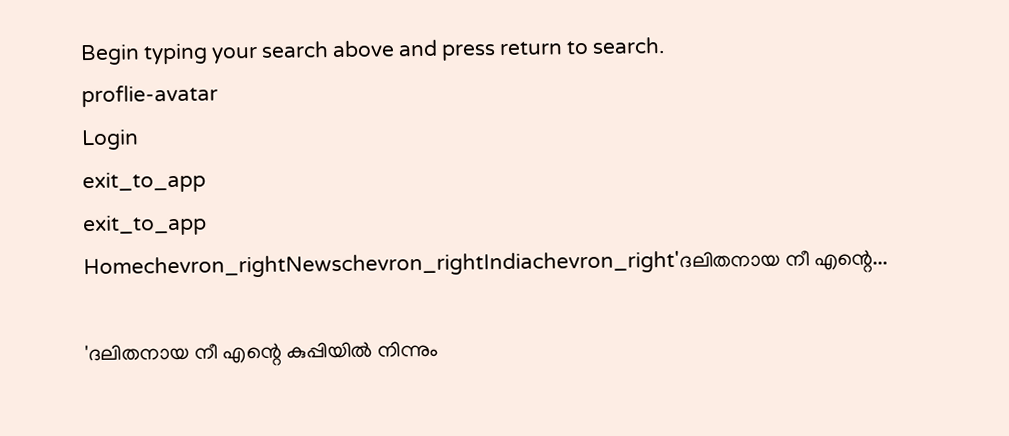Begin typing your search above and press return to search.
proflie-avatar
Login
exit_to_app
exit_to_app
Homechevron_rightNewschevron_rightIndiachevron_right'ദലിതനായ നീ എന്റെ...

'ദലിതനായ നീ എന്റെ കുപ്പിയിൽ നിന്നും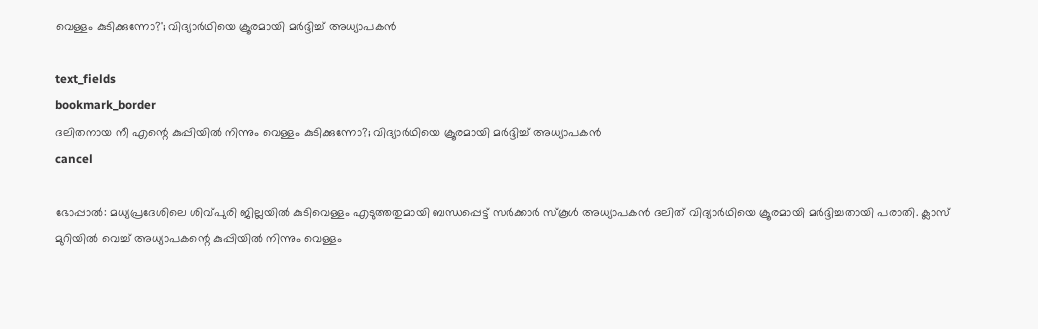വെള്ളം കുടിക്കുന്നോ?'; വിദ്യാർഥിയെ ക്രൂരമായി മർദ്ദിച്ച് അധ്യാപകൻ

text_fields
bookmark_border
ദലിതനായ നീ എന്റെ കുപ്പിയിൽ നിന്നും വെള്ളം കുടിക്കുന്നോ?; വിദ്യാർഥിയെ ക്രൂരമായി മർദ്ദിച്ച് അധ്യാപകൻ
cancel

ഭോപ്പാൽ: മധ്യപ്രദേശിലെ ശിവ്പുരി ജില്ലയിൽ കുടിവെള്ളം എടുത്തതുമായി ബന്ധപ്പെട്ട് സർക്കാർ സ്കൂൾ അധ്യാപകൻ ദലിത് വിദ്യാർഥിയെ ക്രൂരമായി മർദ്ദിച്ചതായി പരാതി. ക്ലാസ് മുറിയിൽ വെച്ച് അധ്യാപകന്റെ കുപ്പിയിൽ നിന്നും വെള്ളം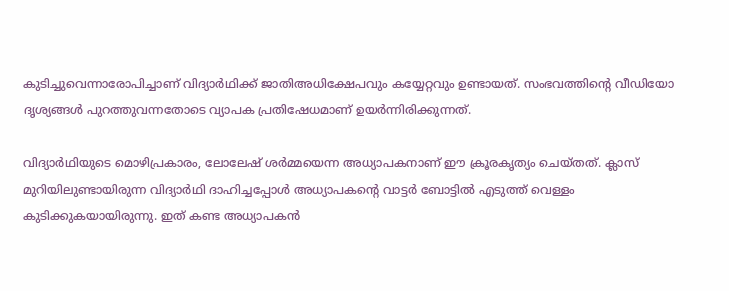കുടിച്ചുവെന്നാരോപിച്ചാണ് വിദ്യാർഥിക്ക് ജാതിഅധിക്ഷേപവും കയ്യേറ്റവും ഉണ്ടായത്. സംഭവത്തിന്റെ വീഡിയോ ദൃശ്യങ്ങൾ പുറത്തുവന്നതോടെ വ്യാപക പ്രതിഷേധമാണ് ഉയർന്നിരിക്കുന്നത്.

വിദ്യാർഥിയുടെ മൊഴിപ്രകാരം, ലോലേഷ് ശർമ്മയെന്ന അധ്യാപകനാണ് ഈ ക്രൂരകൃത്യം ചെയ്തത്. ക്ലാസ് മുറിയിലുണ്ടായിരുന്ന വിദ്യാർഥി ദാഹിച്ചപ്പോൾ അധ്യാപകന്റെ വാട്ടർ ബോട്ടിൽ എടുത്ത് വെള്ളം കുടിക്കുകയായിരുന്നു. ഇത് കണ്ട അധ്യാപകൻ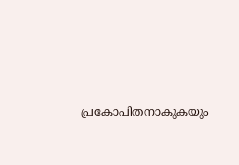പ്രകോപിതനാകുകയും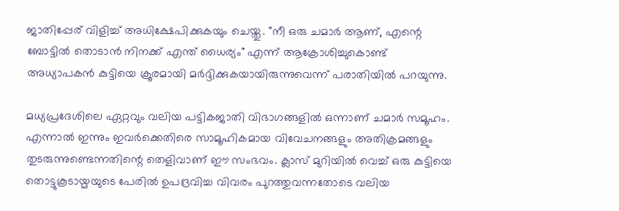ജാതിപ്പേര് വിളിച്ച് അധിക്ഷേപിക്കുകയും ചെയ്തു. "നീ ഒരു ചമാർ ആണ്, എന്റെ ബോട്ടിൽ തൊടാൻ നിനക്ക് എന്ത് ധൈര്യം" എന്ന് ആക്രോശിച്ചുകൊണ്ട് അധ്യാപകൻ കുട്ടിയെ ക്രൂരമായി മർദ്ദിക്കുകയായിരുന്നുവെന്ന് പരാതിയിൽ പറയുന്നു.

മധ്യപ്രദേശിലെ ഏറ്റവും വലിയ പട്ടികജാതി വിഭാഗങ്ങളിൽ ഒന്നാണ് ചമാർ സമൂഹം. എന്നാൽ ഇന്നും ഇവർക്കെതിരെ സാമൂഹികമായ വിവേചനങ്ങളും അതിക്രമങ്ങളും തുടരുന്നുണ്ടെന്നതിന്റെ തെളിവാണ് ഈ സംഭവം. ക്ലാസ് മുറിയിൽ വെച്ച് ഒരു കുട്ടിയെ തൊട്ടുകൂടായ്മയുടെ പേരിൽ ഉപദ്രവിച്ച വിവരം പുറത്തുവന്നതോടെ വലിയ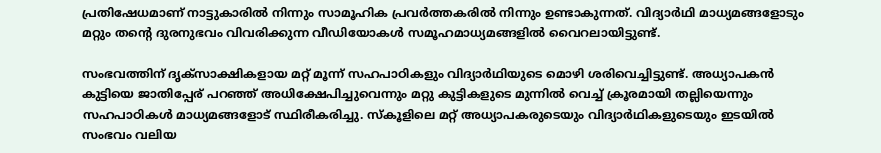പ്രതിഷേധമാണ് നാട്ടുകാരിൽ നിന്നും സാമൂഹിക പ്രവർത്തകരിൽ നിന്നും ഉണ്ടാകുന്നത്. വിദ്യാർഥി മാധ്യമങ്ങളോടും മറ്റും തന്റെ ദുരനുഭവം വിവരിക്കുന്ന വീഡിയോകൾ സമൂഹമാധ്യമങ്ങളിൽ വൈറലായിട്ടുണ്ട്.

സംഭവത്തിന് ദൃക്സാക്ഷികളായ മറ്റ് മൂന്ന് സഹപാഠികളും വിദ്യാർഥിയുടെ മൊഴി ശരിവെച്ചിട്ടുണ്ട്. അധ്യാപകൻ കുട്ടിയെ ജാതിപ്പേര് പറഞ്ഞ് അധിക്ഷേപിച്ചുവെന്നും മറ്റു കുട്ടികളുടെ മുന്നിൽ വെച്ച് ക്രൂരമായി തല്ലിയെന്നും സഹപാഠികൾ മാധ്യമങ്ങളോട് സ്ഥിരീകരിച്ചു. സ്കൂളിലെ മറ്റ് അധ്യാപകരുടെയും വിദ്യാർഥികളുടെയും ഇടയിൽ സംഭവം വലിയ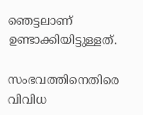ഞെട്ടലാണ് ഉണ്ടാക്കിയിട്ടുള്ളത്.

സംഭവത്തിനെതിരെ വിവിധ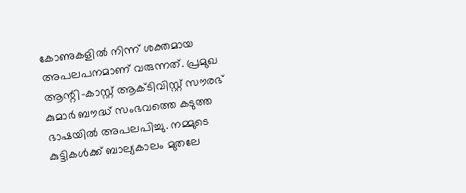കോണുകളിൽ നിന്ന് ശക്തമായ അപലപനമാണ് വരുന്നത്. പ്രമുഖ ആന്റി-കാസ്റ്റ് ആക്ടിവിസ്റ്റ് സൗരഭ് കുമാർ ബൗദ്ധ് സംഭവത്തെ കടുത്ത ഭാഷയിൽ അപലപിച്ചു. നമ്മുടെ കുട്ടികൾക്ക് ബാല്യകാലം മുതലേ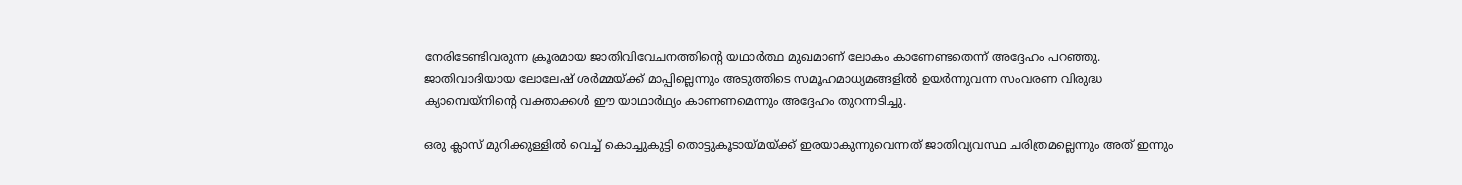നേരിടേണ്ടിവരുന്ന ക്രൂരമായ ജാതിവിവേചനത്തിന്റെ യഥാർത്ഥ മുഖമാണ് ലോകം കാണേണ്ടതെന്ന് അദ്ദേഹം പറഞ്ഞു. ജാതിവാദിയായ ലോലേഷ് ശർമ്മയ്ക്ക് മാപ്പില്ലെന്നും അടുത്തിടെ സമൂഹമാധ്യമങ്ങളിൽ ഉയർന്നുവന്ന സംവരണ വിരുദ്ധ ക്യാമ്പെയ്നിന്റെ വക്താക്കൾ ഈ യാഥാർഥ്യം കാണണമെന്നും അദ്ദേഹം തുറന്നടിച്ചു.

ഒരു ക്ലാസ് മുറിക്കുള്ളിൽ വെച്ച് കൊച്ചുകുട്ടി തൊട്ടുകൂടായ്മയ്ക്ക് ഇരയാകുന്നുവെന്നത് ജാതിവ്യവസ്ഥ ചരിത്രമല്ലെന്നും അത് ഇന്നും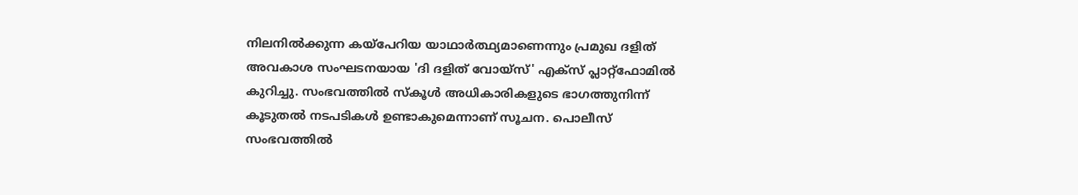നിലനിൽക്കുന്ന കയ്പേറിയ യാഥാർത്ഥ്യമാണെന്നും പ്രമുഖ ദളിത് അവകാശ സംഘടനയായ 'ദി ദളിത് വോയ്സ്' എക്സ് പ്ലാറ്റ്‌ഫോമിൽ കുറിച്ചു. സംഭവത്തിൽ സ്കൂൾ അധികാരികളുടെ ഭാഗത്തുനിന്ന് കൂടുതൽ നടപടികൾ ഉണ്ടാകുമെന്നാണ് സൂചന. പൊലീസ് സംഭവത്തിൽ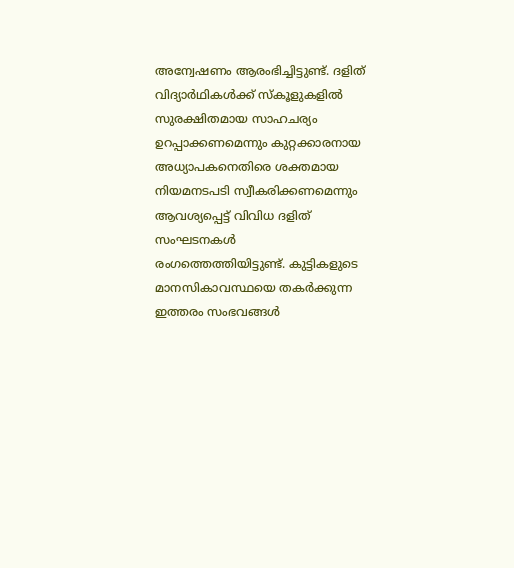അന്വേഷണം ആരംഭിച്ചിട്ടുണ്ട്. ദളിത് വിദ്യാർഥികൾക്ക് സ്കൂളുകളിൽ സുരക്ഷിതമായ സാഹചര്യം ഉറപ്പാക്കണമെന്നും കുറ്റക്കാരനായ അധ്യാപകനെതിരെ ശക്തമായ നിയമനടപടി സ്വീകരിക്കണമെന്നും ആവശ്യപ്പെട്ട് വിവിധ ദളിത് സംഘടനകൾ രംഗത്തെത്തിയിട്ടുണ്ട്. കുട്ടികളുടെ മാനസികാവസ്ഥയെ തകർക്കുന്ന ഇത്തരം സംഭവങ്ങൾ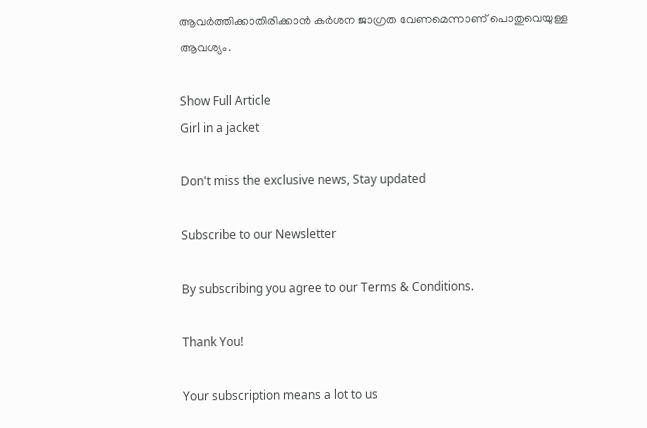ആവർത്തിക്കാതിരിക്കാൻ കർശന ജാഗ്രത വേണമെന്നാണ് പൊതുവെയുള്ള ആവശ്യം.

Show Full Article
Girl in a jacket

Don't miss the exclusive news, Stay updated

Subscribe to our Newsletter

By subscribing you agree to our Terms & Conditions.

Thank You!

Your subscription means a lot to us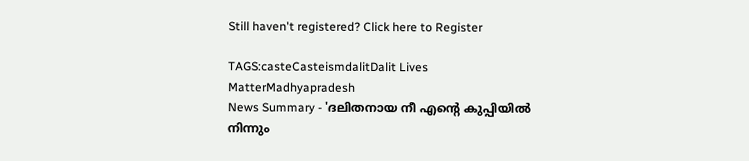Still haven't registered? Click here to Register

TAGS:casteCasteismdalitDalit Lives MatterMadhyapradesh
News Summary - 'ദലിതനായ നീ എന്റെ കുപ്പിയിൽ നിന്നും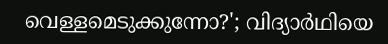വെള്ളമെടുക്കുന്നോ?'; വിദ്യാർഥിയെ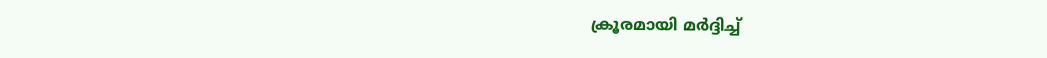ക്രൂരമായി മർദ്ദിച്ച്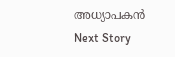അധ്യാപകൻ
Next Story